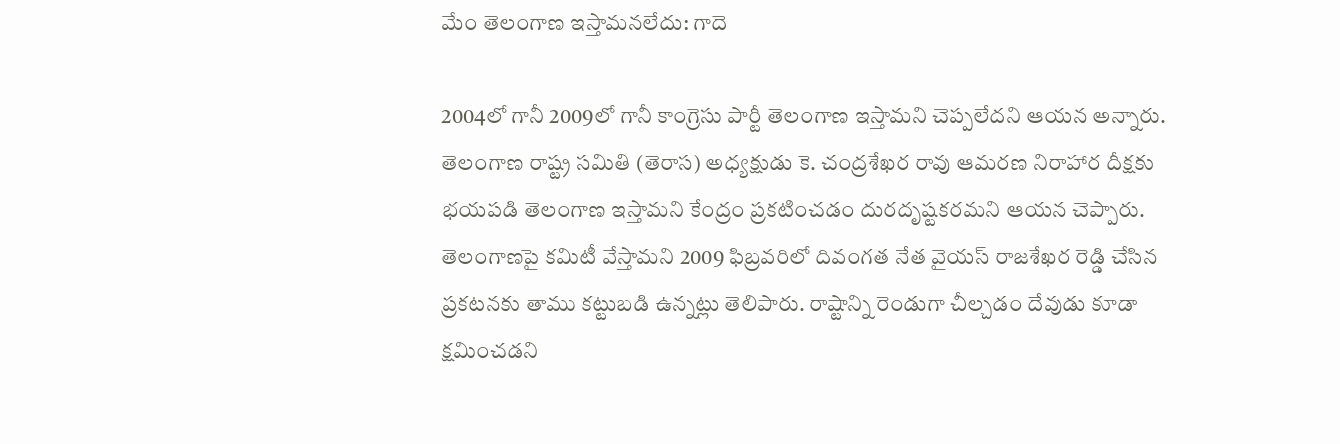మేం తెలంగాణ ఇస్తామనలేదు: గాదె

2004లో గానీ 2009లో గానీ కాంగ్రెసు పార్టీ తెలంగాణ ఇస్తామని చెప్పలేదని ఆయన అన్నారు. తెలంగాణ రాష్ట్ర సమితి (తెరాస) అధ్యక్షుడు కె. చంద్రశేఖర రావు ఆమరణ నిరాహార దీక్షకు భయపడి తెలంగాణ ఇస్తామని కేంద్రం ప్రకటించడం దురదృష్టకరమని ఆయన చెప్పారు. తెలంగాణపై కమిటీ వేస్తామని 2009 ఫిబ్రవరిలో దివంగత నేత వైయస్ రాజశేఖర రెడ్డి చేసిన ప్రకటనకు తాము కట్టుబడి ఉన్నట్లు తెలిపారు. రాష్టాన్ని రెండుగా చీల్చడం దేవుడు కూడా క్షమించడని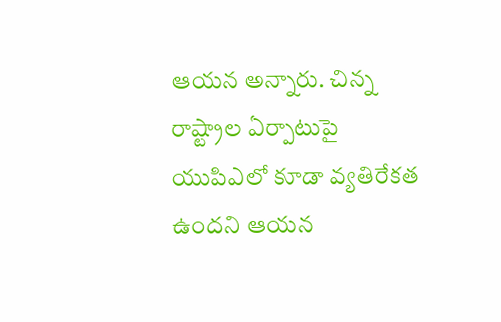ఆయన అన్నారు. చిన్న రాష్ట్రాల ఏర్పాటుపై యుపిఎలో కూడా వ్యతిరేకత ఉందని ఆయన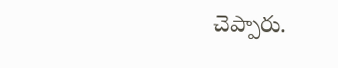చెప్పారు.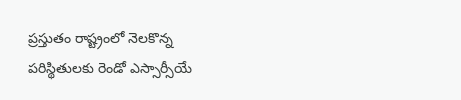ప్రస్తుతం రాష్ట్రంలో నెలకొన్న పరిస్థితులకు రెండో ఎస్సార్సీయే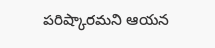పరిష్కారమని ఆయన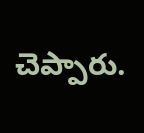చెప్పారు.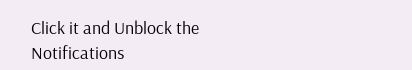Click it and Unblock the Notifications